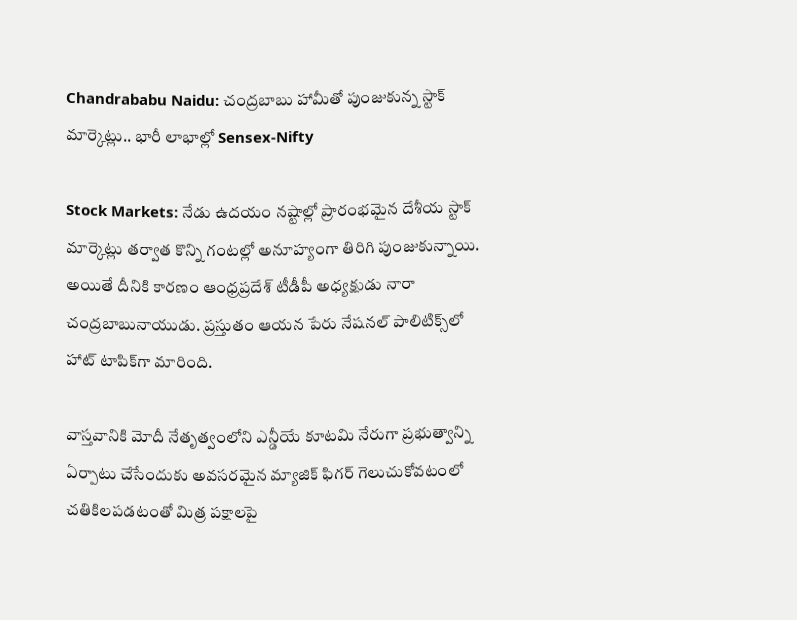Chandrababu Naidu: చంద్రబాబు హామీతో పుంజుకున్న స్టాక్ మార్కెట్లు.. భారీ లాభాల్లో Sensex-Nifty

Stock Markets: నేడు ఉదయం నష్టాల్లో ప్రారంభమైన దేశీయ స్టాక్ మార్కెట్లు తర్వాత కొన్ని గంటల్లో అనూహ్యంగా తిరిగి పుంజుకున్నాయి. అయితే దీనికి కారణం ఆంధ్రప్రదేశ్ టీడీపీ అధ్యక్షుడు నారా చంద్రబాబునాయుడు. ప్రస్తుతం ఆయన పేరు నేషనల్ పాలిటిక్స్‌లో హాట్ టాపిక్‌గా మారింది.

వాస్తవానికి మోదీ నేతృత్వంలోని ఎన్డీయే కూటమి నేరుగా ప్రభుత్వాన్ని ఏర్పాటు చేసేందుకు అవసరమైన మ్యాజిక్ ఫిగర్ గెలుచుకోవటంలో చతికిలపడటంతో మిత్ర పక్షాలపై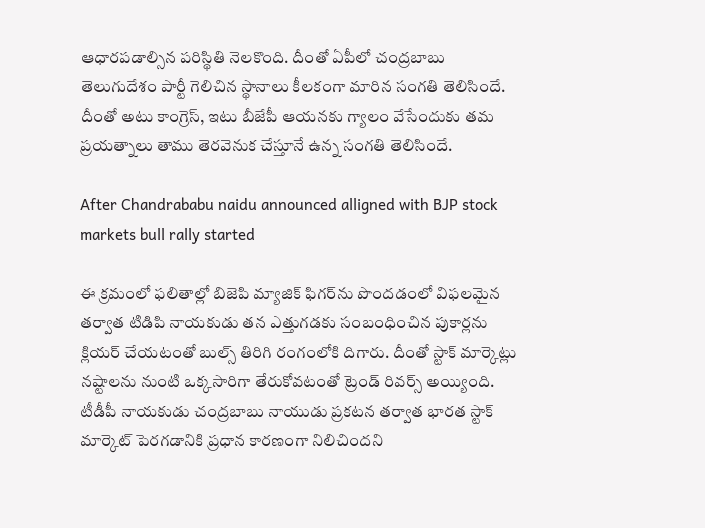ఆధారపడాల్సిన పరిస్థితి నెలకొంది. దీంతో ఏపీలో చంద్రబాబు తెలుగుదేశం పార్టీ గెలిచిన స్థానాలు కీలకంగా మారిన సంగతి తెలిసిందే. దీంతో అటు కాంగ్రెస్, ఇటు బీజేపీ ఆయనకు గ్యాలం వేసేందుకు తమ ప్రయత్నాలు తాము తెరవెనుక చేస్తూనే ఉన్న సంగతి తెలిసిందే.

After Chandrababu naidu announced alligned with BJP stock markets bull rally started

ఈ క్రమంలో ఫలితాల్లో బిజెపి మ్యాజిక్ ఫిగర్‌ను పొందడంలో విఫలమైన తర్వాత టిడిపి నాయకుడు తన ఎత్తుగడకు సంబంధించిన పుకార్లను క్లియర్ చేయటంతో బుల్స్ తిరిగి రంగంలోకి దిగారు. దీంతో స్టాక్ మార్కెట్లు నష్టాలను నుంటి ఒక్కసారిగా తేరుకోవటంతో ట్రెండ్ రివర్స్ అయ్యింది. టీడీపీ నాయకుడు చంద్రబాబు నాయుడు ప్రకటన తర్వాత భారత స్టాక్ మార్కెట్ పెరగడానికి ప్రధాన కారణంగా నిలిచిందని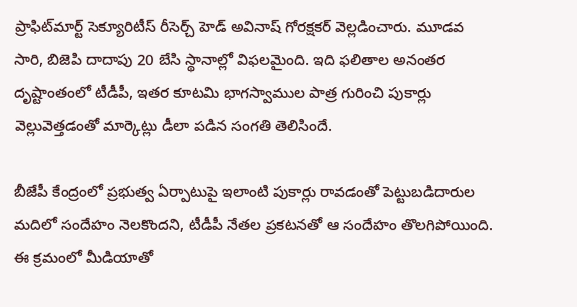ప్రాఫిట్‌మార్ట్ సెక్యూరిటీస్ రీసెర్చ్ హెడ్ అవినాష్ గోరక్షకర్ వెల్లడించారు. మూడవ సారి, బిజెపి దాదాపు 20 బేసి స్థానాల్లో విఫలమైంది. ఇది ఫలితాల అనంతర దృష్టాంతంలో టీడీపీ, ఇతర కూటమి భాగస్వాముల పాత్ర గురించి పుకార్లు వెల్లువెత్తడంతో మార్కెట్లు డీలా పడిన సంగతి తెలిసిందే.

బీజేపీ కేంద్రంలో ప్రభుత్వ ఏర్పాటుపై ఇలాంటి పుకార్లు రావడంతో పెట్టుబడిదారుల మదిలో సందేహం నెలకొందని, టీడీపీ నేతల ప్రకటనతో ఆ సందేహం తొలగిపోయింది. ఈ క్రమంలో మీడియాతో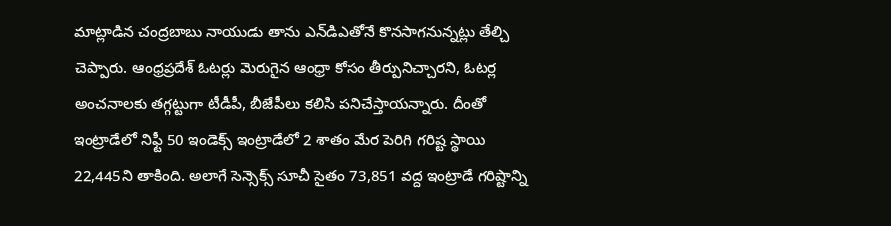మాట్లాడిన చంద్రబాబు నాయుడు తాను ఎన్‌డిఎతోనే కొనసాగనున్నట్లు తేల్చి చెప్పారు. ఆంధ్రప్రదేశ్ ఓటర్లు మెరుగైన ఆంధ్రా కోసం తీర్పునిచ్చారని, ఓటర్ల అంచనాలకు తగ్గట్టుగా టీడీపీ, బీజేపీలు కలిసి పనిచేస్తాయన్నారు. దీంతో ఇంట్రాడేలో నిఫ్టీ 50 ఇండెక్స్ ఇంట్రాడేలో 2 శాతం మేర పెరిగి గరిష్ట స్థాయి 22,445ని తాకింది. అలాగే సెన్సెక్స్ సూచీ సైతం 73,851 వద్ద ఇంట్రాడే గరిష్టాన్ని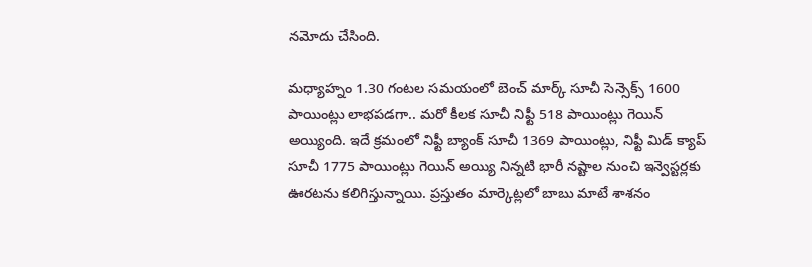నమోదు చేసింది.

మధ్యాహ్నం 1.30 గంటల సమయంలో బెంచ్ మార్క్ సూచీ సెన్సెక్స్ 1600 పాయింట్లు లాభపడగా.. మరో కీలక సూచీ నిఫ్టీ 518 పాయింట్లు గెయిన్ అయ్యింది. ఇదే క్రమంలో నిఫ్టీ బ్యాంక్ సూచీ 1369 పాయింట్లు, నిఫ్టీ మిడ్ క్యాప్ సూచీ 1775 పాయింట్లు గెయిన్ అయ్యి నిన్నటి భారీ నష్టాల నుంచి ఇన్వెస్టర్లకు ఊరటను కలిగిస్తున్నాయి. ప్రస్తుతం మార్కెట్లలో బాబు మాటే శాశనం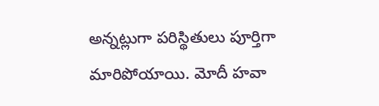అన్నట్లుగా పరిస్థితులు పూర్తిగా మారిపోయాయి. మోదీ హవా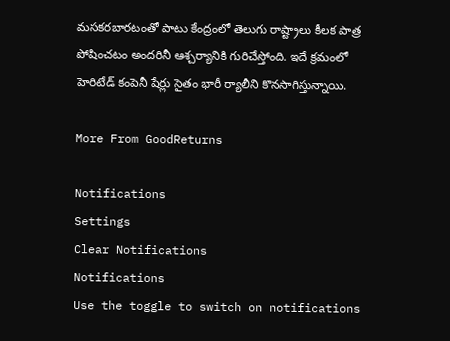మసకరబారటంతో పాటు కేంద్రంలో తెలుగు రాష్ట్రాలు కీలక పాత్ర పోషించటం అందరినీ ఆశ్చర్యానికి గురిచేస్తోంది. ఇదే క్రమంలో హెరిటేడ్ కంపెనీ షేర్లు సైతం భారీ ర్యాలీని కొనసాగిస్తున్నాయి.

More From GoodReturns

Notifications
Settings
Clear Notifications
Notifications
Use the toggle to switch on notifications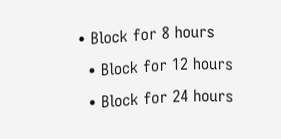• Block for 8 hours
  • Block for 12 hours
  • Block for 24 hours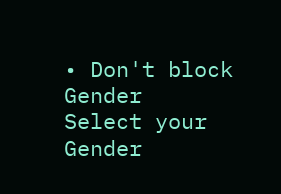• Don't block
Gender
Select your Gender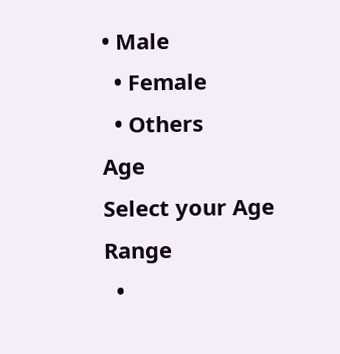• Male
  • Female
  • Others
Age
Select your Age Range
  •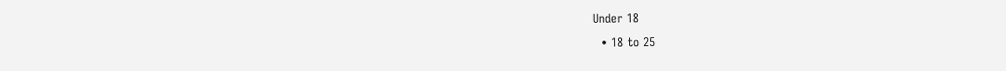Under 18
  • 18 to 25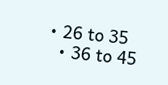• 26 to 35
  • 36 to 45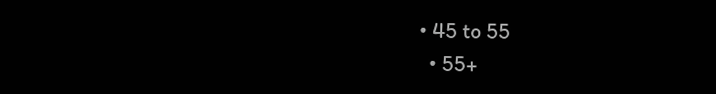• 45 to 55
  • 55+